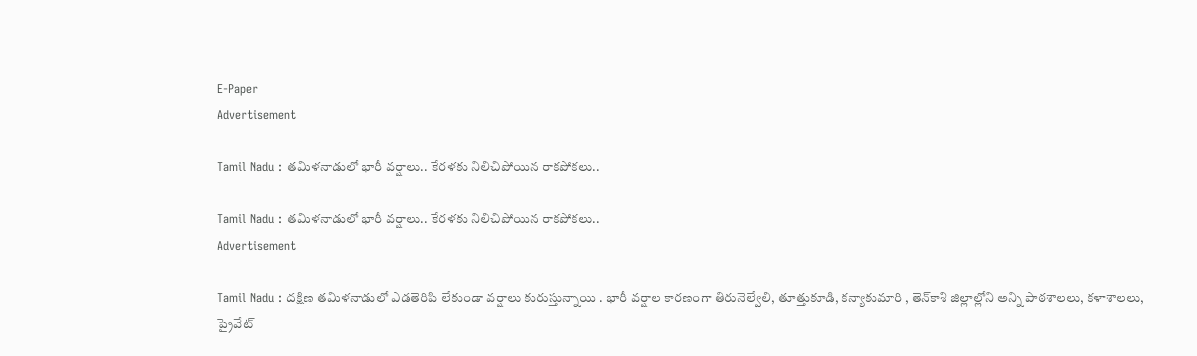E-Paper
Advertisement

Tamil Nadu : తమిళనాడులో భారీ వర్షాలు.. కేరళకు నిలిచిపోయిన రాకపోకలు..

Tamil Nadu : తమిళనాడులో భారీ వర్షాలు.. కేరళకు నిలిచిపోయిన రాకపోకలు..
Advertisement

Tamil Nadu : దక్షిణ తమిళనాడులో ఎడతెరిపి లేకుండా వర్షాలు కురుస్తున్నాయి . భారీ వర్షాల కారణంగా తిరునెల్వేలి, తూత్తుకూడి, కన్యాకుమారి , తెన్‌కాశి జిల్లాల్లోని అన్ని పాఠశాలలు, కళాశాలలు, ప్రైవేట్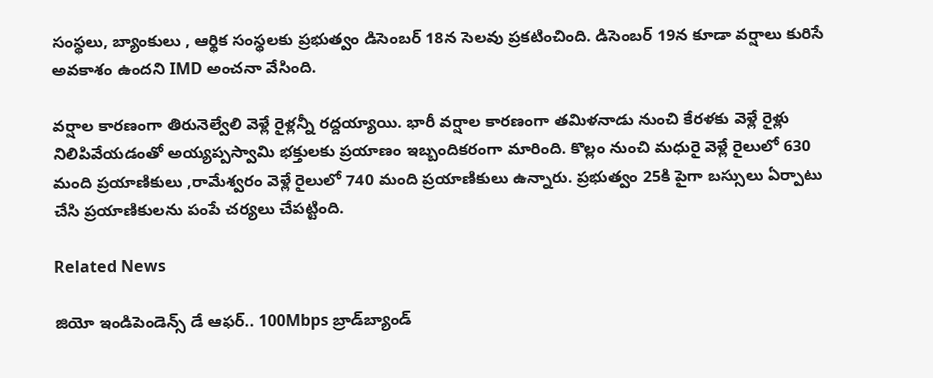సంస్థలు, బ్యాంకులు , ఆర్థిక సంస్థలకు ప్రభుత్వం డిసెంబర్ 18న సెలవు ప్రకటించింది. డిసెంబర్ 19న కూడా వర్షాలు కురిసే అవకాశం ఉందని IMD అంచనా వేసింది.

వర్షాల కారణంగా తిరునెల్వేలి వెళ్లే రైళ్లన్నీ రద్దయ్యాయి. భారీ వర్షాల కారణంగా తమిళనాడు నుంచి కేరళకు వెళ్లే రైళ్లు నిలిపివేయడంతో అయ్యప్పస్వామి భక్తులకు ప్రయాణం ఇబ్బందికరంగా మారింది. కొల్లం నుంచి మధురై వెళ్లే రైలులో 630 మంది ప్రయాణికులు ,రామేశ్వరం వెళ్లే రైలులో 740 మంది ప్రయాణికులు ఉన్నారు. ప్రభుత్వం 25కి పైగా బస్సులు ఏర్పాటు చేసి ప్రయాణికులను పంపే చర్యలు చేపట్టింది.

Related News

జియో ఇండిపెండెన్స్ డే ఆఫర్.. 100Mbps బ్రాడ్‌బ్యాండ్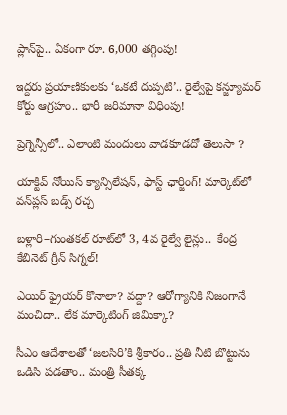ప్లాన్‌పై.. ఏకంగా రూ. 6,000 తగ్గింపు!

ఇద్దరు ప్రయాణికులకు ‘ఒకటే దుప్పటి’.. రైల్వేపై కన్జ్యూమర్ కోర్టు ఆగ్రహం.. భారీ జరిమానా విధింపు!

ప్రెగ్నెన్సీలో.. ఎలాంటి మందులు వాడకూడదో తెలుసా ?

యాక్టివ్ నోయిస్ క్యాన్సిలేషన్, ఫాస్ట్ ఛార్జింగ్! మార్కెట్‌లో వన్‌ప్లస్ బడ్స్ రచ్చ

బళ్లారి–గుంతకల్ రూట్‌లో 3, 4వ రైల్వే లైన్లు..  కేంద్ర కేబినెట్ గ్రీన్ సిగ్నల్!

ఎయిర్ ఫ్రైయర్ కొనాలా? వద్దా? ఆరోగ్యానికి నిజంగానే మంచిదా.. లేక మార్కెటింగ్ జిమిక్కా?

సీఎం ఆదేశాలతో ‘జలసిరి’కి శ్రీకారం.. ప్రతి నీటి బొట్టును ఒడిసి పడతాం.. మంత్రి సీతక్క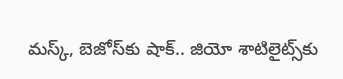మస్క్, బెజోస్‌కు షాక్.. జియో శాటిలైట్స్‌కు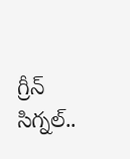గ్రీన్ సిగ్నల్..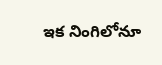ఇక నింగిలోనూ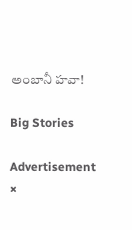అంబానీ హవా!

Big Stories

Advertisement
×